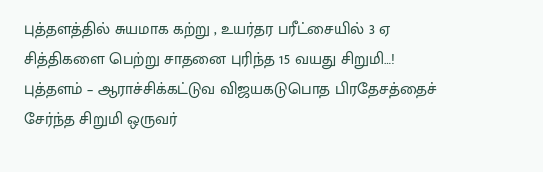புத்தளத்தில் சுயமாக கற்று , உயர்தர பரீட்சையில் 3 ஏ சித்திகளை பெற்று சாதனை புரிந்த 15 வயது சிறுமி…!
புத்தளம் – ஆராச்சிக்கட்டுவ விஜயகடுபொத பிரதேசத்தைச் சேர்ந்த சிறுமி ஒருவர்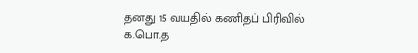தனது 15 வயதில் கணிதப் பிரிவில் க.பொ.த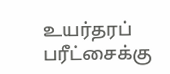உயர்தரப் பரீட்சைக்கு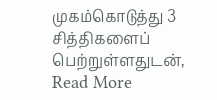முகம்கொடுத்து 3 சித்திகளைப் பெற்றுள்ளதுடன்,
Read More